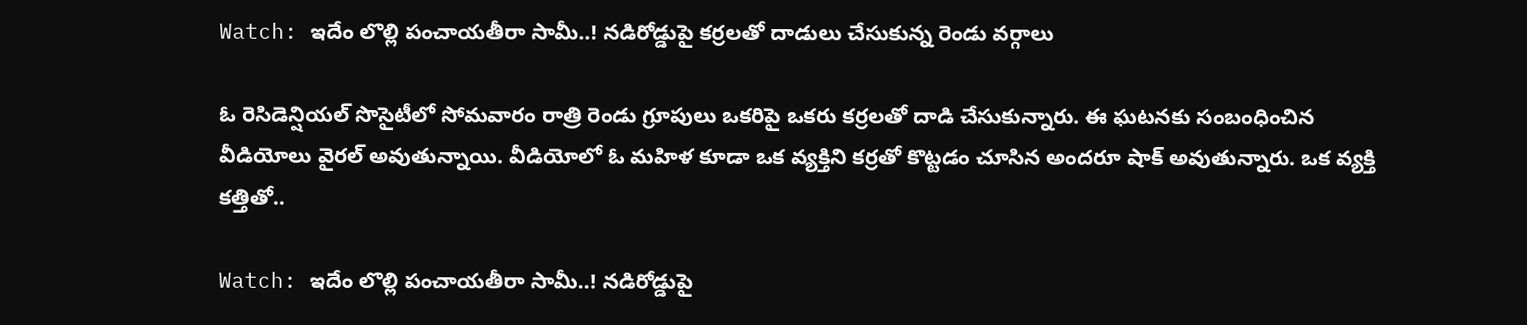Watch: ఇదేం లొల్లి పంచాయతీరా సామీ..! నడిరోడ్డుపై కర్రలతో దాడులు చేసుకున్న రెండు వర్గాలు

ఓ రెసిడెన్షియల్ సొసైటీలో సోమవారం రాత్రి రెండు గ్రూపులు ఒకరిపై ఒకరు కర్రలతో దాడి చేసుకున్నారు. ఈ ఘటనకు సంబంధించిన వీడియోలు వైరల్ అవుతున్నాయి. వీడియోలో ఓ మహిళ కూడా ఒక వ్యక్తిని కర్రతో కొట్టడం చూసిన అందరూ షాక్‌ అవుతున్నారు. ఒక వ్యక్తి కత్తితో..

Watch: ఇదేం లొల్లి పంచాయతీరా సామీ..! నడిరోడ్డుపై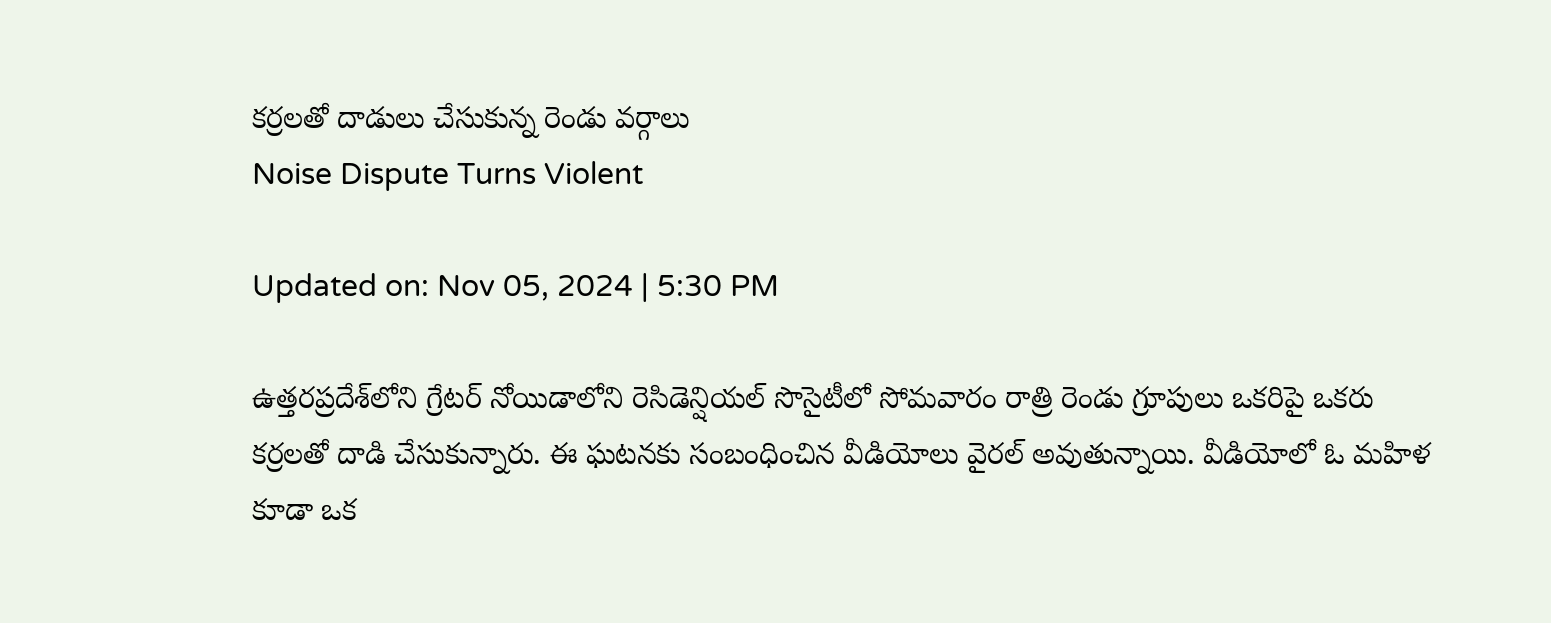కర్రలతో దాడులు చేసుకున్న రెండు వర్గాలు
Noise Dispute Turns Violent

Updated on: Nov 05, 2024 | 5:30 PM

ఉత్తరప్రదేశ్‌లోని గ్రేటర్ నోయిడాలోని రెసిడెన్షియల్ సొసైటీలో సోమవారం రాత్రి రెండు గ్రూపులు ఒకరిపై ఒకరు కర్రలతో దాడి చేసుకున్నారు. ఈ ఘటనకు సంబంధించిన వీడియోలు వైరల్ అవుతున్నాయి. వీడియోలో ఓ మహిళ కూడా ఒక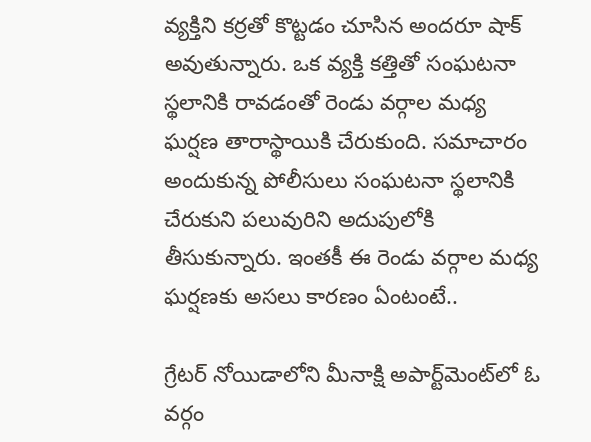వ్యక్తిని కర్రతో కొట్టడం చూసిన అందరూ షాక్‌ అవుతున్నారు. ఒక వ్యక్తి కత్తితో సంఘటనా స్థలానికి రావడంతో రెండు వర్గాల మధ్య ఘర్షణ తారాస్థాయికి చేరుకుంది. సమాచారం అందుకున్న పోలీసులు సంఘటనా స్థలానికి చేరుకుని పలువురిని అదుపులోకి తీసుకున్నారు. ఇంతకీ ఈ రెండు వర్గాల మధ్య ఘర్షణకు అసలు కారణం ఏంటంటే..

గ్రేటర్ నోయిడాలోని మీనాక్షి అపార్ట్‌మెంట్‌లో ఓ వర్గం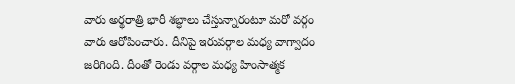వారు అర్థరాత్రి భారీ శబ్ధాలు చేస్తున్నారంటూ మరో వర్గం వారు ఆరోపించారు. దీనిపై ఇరువర్గాల మధ్య వాగ్వాదం జరిగింది. దీంతో రెండు వర్గాల మధ్య హింసాత్మక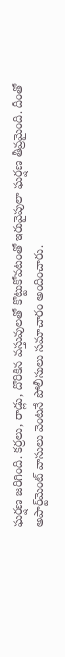ఘర్షణ జరిగింది. కర్రలు, రాడ్లు, దొరికిన వస్తువులతో కొట్టుకోవటంతో ఇరువైపులా ఘర్షణ తీవ్రమైంది. దీంతో అపార్ట్‌మెంట్‌ వాసులు వెంటనే పోలీసులు సమాచారం అందించారు.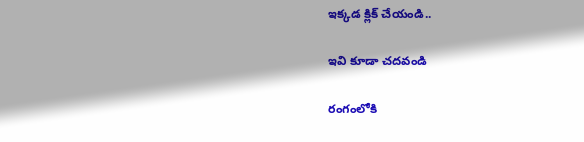ఇక్కడ క్లిక్ చేయండి..

ఇవి కూడా చదవండి

రంగంలోకి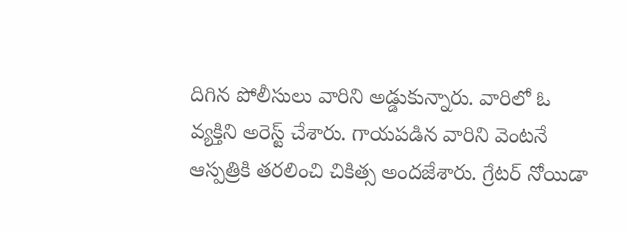దిగిన పోలీసులు వారిని అడ్డుకున్నారు. వారిలో ఓ వ్యక్తిని అరెస్ట్‌ చేశారు. గాయపడిన వారిని వెంటనే ఆస్పత్రికి తరలించి చికిత్స అందజేశారు. గ్రేటర్ నోయిడా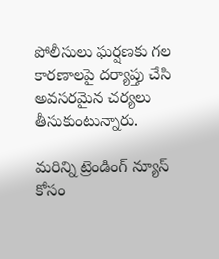పోలీసులు ఘర్షణకు గల కారణాలపై దర్యాప్తు చేసి అవసరమైన చర్యలు తీసుకుంటున్నారు.

మరిన్ని ట్రెండింగ్ న్యూస్ కోసం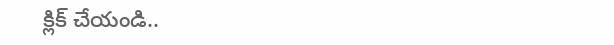క్లిక్ చేయండి..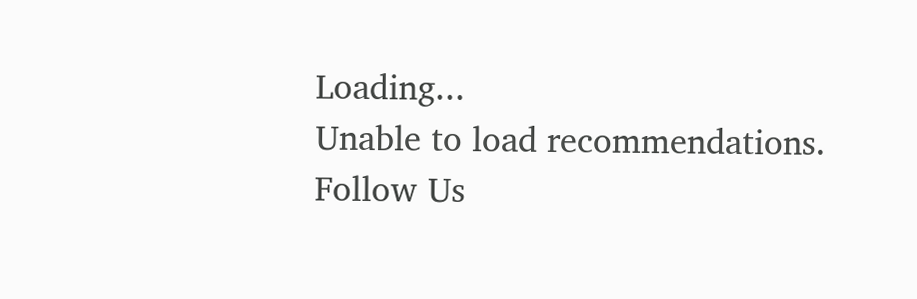Loading...
Unable to load recommendations.
Follow Us